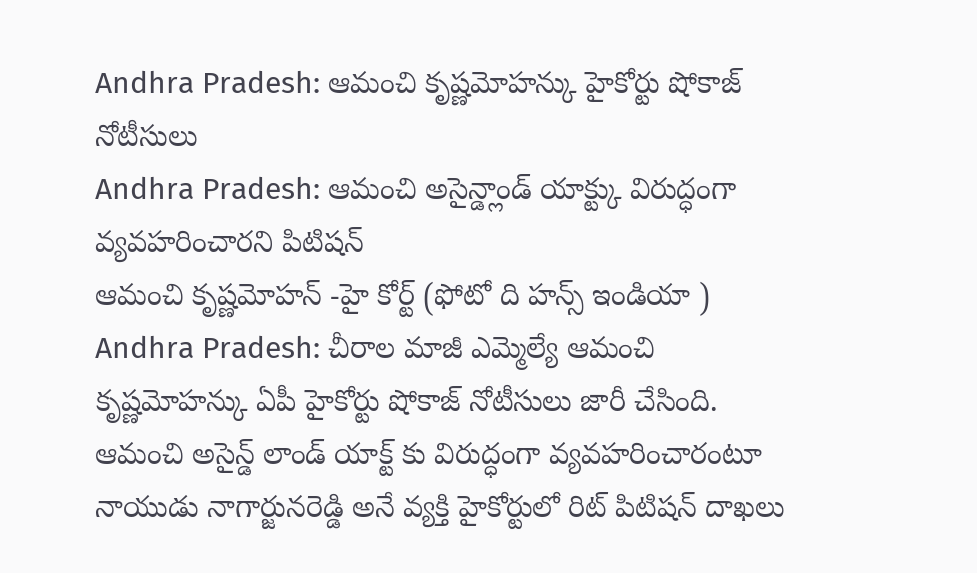Andhra Pradesh: ఆమంచి కృష్ణమోహన్కు హైకోర్టు షోకాజ్ నోటీసులు
Andhra Pradesh: ఆమంచి అసైన్డ్లాండ్ యాక్ట్కు విరుద్ధంగా వ్యవహరించారని పిటిషన్
ఆమంచి కృష్ణమోహన్ -హై కోర్ట్ (ఫోటో ది హన్స్ ఇండియా )
Andhra Pradesh: చీరాల మాజీ ఎమ్మెల్యే ఆమంచి కృష్ణమోహన్కు ఏపీ హైకోర్టు షోకాజ్ నోటీసులు జారీ చేసింది. ఆమంచి అసైన్డ్ లాండ్ యాక్ట్ కు విరుద్ధంగా వ్యవహరించారంటూ నాయుడు నాగార్జునరెడ్డి అనే వ్యక్తి హైకోర్టులో రిట్ పిటిషన్ దాఖలు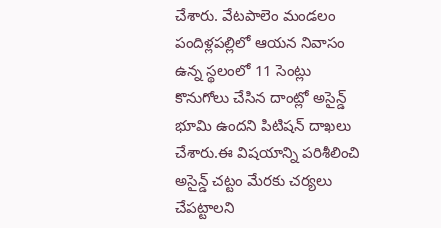చేశారు. వేటపాలెం మండలం పందిళ్లపల్లిలో ఆయన నివాసం ఉన్న స్థలంలో 11 సెంట్లు కొనుగోలు చేసిన దాంట్లో అసైన్డ్ భూమి ఉందని పిటిషన్ దాఖలు చేశారు.ఈ విషయాన్ని పరిశీలించి అసైన్డ్ చట్టం మేరకు చర్యలు చేపట్టాలని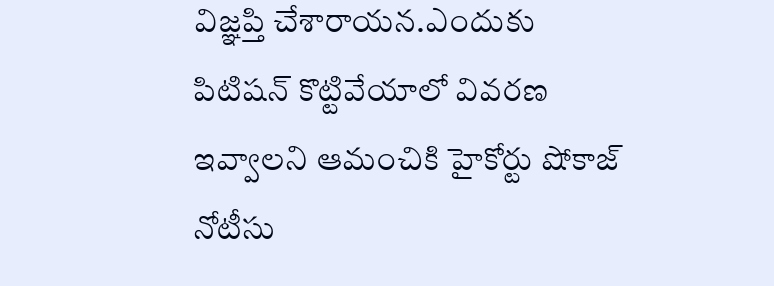విజ్ఞప్తి చేశారాయన.ఎందుకు పిటిషన్ కొట్టివేయాలో వివరణ ఇవ్వాలని ఆమంచికి హైకోర్టు షోకాజ్ నోటీసు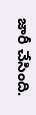జారీ చేసింది.